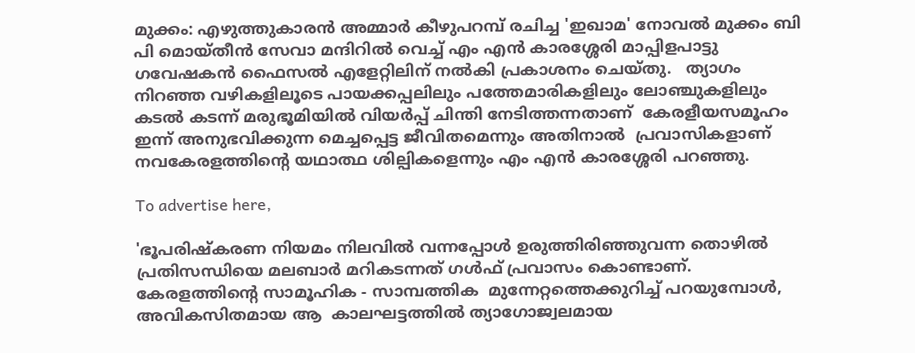മുക്കം: എഴുത്തുകാരന്‍ അമ്മാര്‍ കീഴുപറമ്പ് രചിച്ച 'ഇഖാമ' നോവല്‍ മുക്കം ബി പി മൊയ്തീന്‍ സേവാ മന്ദിറില്‍ വെച്ച് എം എന്‍ കാരശ്ശേരി മാപ്പിളപാട്ടു ഗവേഷകന്‍ ഫൈസല്‍ എളേറ്റിലിന് നല്‍കി പ്രകാശനം ചെയ്തു.   ത്യാഗം നിറഞ്ഞ വഴികളിലൂടെ പായക്കപ്പലിലും പത്തേമാരികളിലും ലോഞ്ചുകളിലും കടല്‍ കടന്ന് മരുഭൂമിയില്‍ വിയര്‍പ്പ് ചിന്തി നേടിത്തന്നതാണ്  കേരളീയസമൂഹം ഇന്ന് അനുഭവിക്കുന്ന മെച്ചപ്പെട്ട ജീവിതമെന്നും അതിനാല്‍  പ്രവാസികളാണ് നവകേരളത്തിന്റെ യഥാത്ഥ ശില്പികളെന്നും എം എന്‍ കാരശ്ശേരി പറഞ്ഞു.

To advertise here,

'ഭൂപരിഷ്‌കരണ നിയമം നിലവില്‍ വന്നപ്പോള്‍ ഉരുത്തിരിഞ്ഞുവന്ന തൊഴില്‍ പ്രതിസന്ധിയെ മലബാര്‍ മറികടന്നത് ഗള്‍ഫ് പ്രവാസം കൊണ്ടാണ്.  കേരളത്തിന്റെ സാമൂഹിക - സാമ്പത്തിക  മുന്നേറ്റത്തെക്കുറിച്ച് പറയുമ്പോള്‍, അവികസിതമായ ആ  കാലഘട്ടത്തില്‍ ത്യാഗോജ്വലമായ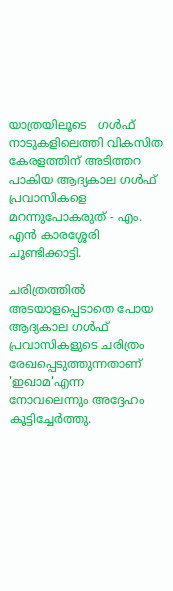യാത്രയിലൂടെ   ഗള്‍ഫ് നാടുകളിലെത്തി വികസിത കേരളത്തിന് അടിത്തറ പാകിയ ആദ്യകാല ഗള്‍ഫ് പ്രവാസികളെ മറന്നുപോകരുത് - എം. എന്‍ കാരശ്ശേരി  ചൂണ്ടിക്കാട്ടി.

ചരിത്രത്തില്‍ അടയാളപ്പെടാതെ പോയ ആദ്യകാല ഗള്‍ഫ് പ്രവാസികളുടെ ചരിത്രം രേഖപ്പെടുത്തുന്നതാണ് 'ഇഖാമ'എന്ന നോവലെന്നും അദ്ദേഹം  കൂട്ടിച്ചേര്‍ത്തു.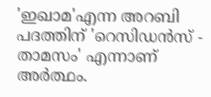'ഇഖാമ'എന്ന അറബി പദത്തിന് 'റെസിഡന്‍സ് - താമസം' എന്നാണ്  അര്‍ത്ഥം.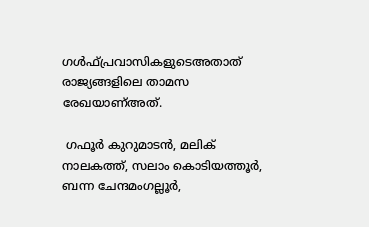ഗള്‍ഫ്പ്രവാസികളുടെഅതാത് രാജ്യങ്ങളിലെ താമസ  രേഖയാണ്അത്.

 ഗഫൂര്‍ കുറുമാടന്‍, മലിക് നാലകത്ത്, സലാം കൊടിയത്തൂര്‍, ബന്ന ചേന്ദമംഗല്ലൂര്‍,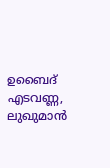ഉബൈദ് എടവണ്ണ, ലുഖുമാന്‍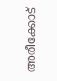അരീക്കോട്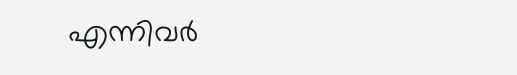എന്നിവര്‍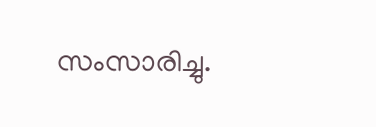സംസാരിച്ചു.